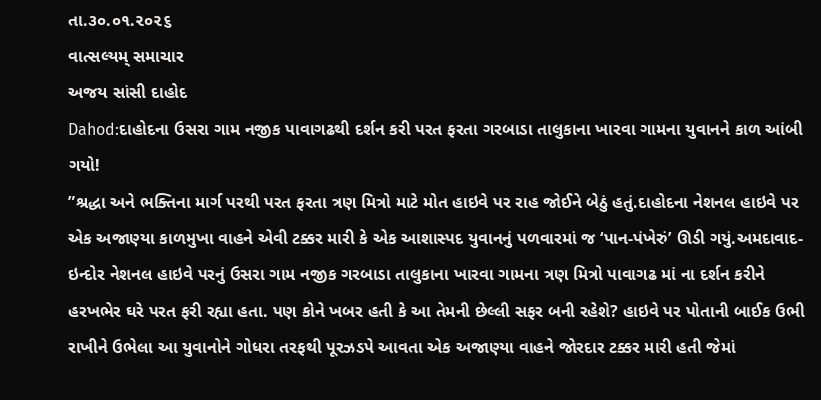તા.૩૦.૦૧.૨૦૨૬
વાત્સલ્યમ્ સમાચાર
અજય સાંસી દાહોદ
Dahod:દાહોદના ઉસરા ગામ નજીક પાવાગઢથી દર્શન કરી પરત ફરતા ગરબાડા તાલુકાના ખારવા ગામના યુવાનને કાળ આંબી ગયો!
”શ્રદ્ધા અને ભક્તિના માર્ગ પરથી પરત ફરતા ત્રણ મિત્રો માટે મોત હાઇવે પર રાહ જોઈને બેઠું હતું.દાહોદના નેશનલ હાઇવે પર એક અજાણ્યા કાળમુખા વાહને એવી ટક્કર મારી કે એક આશાસ્પદ યુવાનનું પળવારમાં જ ‘પાન-પંખેરું’ ઊડી ગયું.અમદાવાદ-ઇન્દોર નેશનલ હાઇવે પરનું ઉસરા ગામ નજીક ગરબાડા તાલુકાના ખારવા ગામના ત્રણ મિત્રો પાવાગઢ માં ના દર્શન કરીને હરખભેર ઘરે પરત ફરી રહ્યા હતા. પણ કોને ખબર હતી કે આ તેમની છેલ્લી સફર બની રહેશે? હાઇવે પર પોતાની બાઈક ઉભી રાખીને ઉભેલા આ યુવાનોને ગોધરા તરફથી પૂરઝડપે આવતા એક અજાણ્યા વાહને જોરદાર ટક્કર મારી હતી જેમાં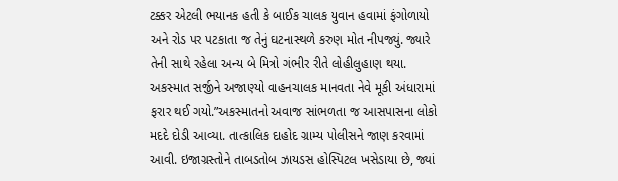ટક્કર એટલી ભયાનક હતી કે બાઈક ચાલક યુવાન હવામાં ફંગોળાયો અને રોડ પર પટકાતા જ તેનું ઘટનાસ્થળે કરુણ મોત નીપજ્યું. જ્યારે તેની સાથે રહેલા અન્ય બે મિત્રો ગંભીર રીતે લોહીલુહાણ થયા. અકસ્માત સર્જીને અજાણ્યો વાહનચાલક માનવતા નેવે મૂકી અંધારામાં ફરાર થઈ ગયો.”અકસ્માતનો અવાજ સાંભળતા જ આસપાસના લોકો મદદે દોડી આવ્યા. તાત્કાલિક દાહોદ ગ્રામ્ય પોલીસને જાણ કરવામાં આવી. ઇજાગ્રસ્તોને તાબડતોબ ઝાયડસ હોસ્પિટલ ખસેડાયા છે, જ્યાં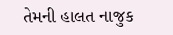તેમની હાલત નાજુક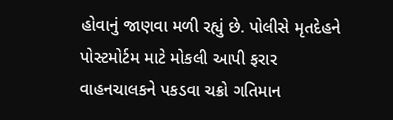હોવાનું જાણવા મળી રહ્યું છે. પોલીસે મૃતદેહને પોસ્ટમોર્ટમ માટે મોકલી આપી ફરાર વાહનચાલકને પકડવા ચક્રો ગતિમાન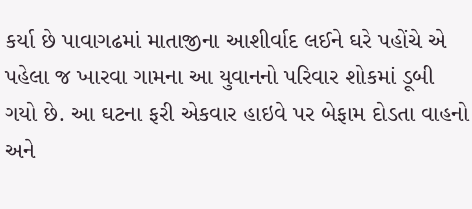કર્યા છે પાવાગઢમાં માતાજીના આશીર્વાદ લઈને ઘરે પહોંચે એ પહેલા જ ખારવા ગામના આ યુવાનનો પરિવાર શોકમાં ડૂબી ગયો છે. આ ઘટના ફરી એકવાર હાઇવે પર બેફામ દોડતા વાહનો અને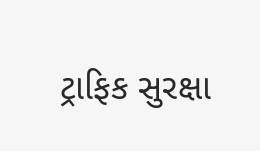ટ્રાફિક સુરક્ષા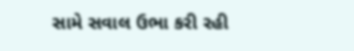સામે સવાલ ઉભા કરી રહી